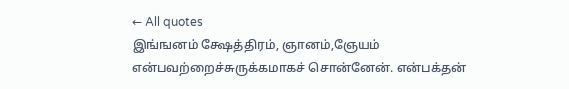← All quotes
இங்ஙனம் க்ஷேத்திரம், ஞானம்,ஞேயம் என்பவற்றைச்சுருக்கமாகச் சொன்னேன். என்பக்தன்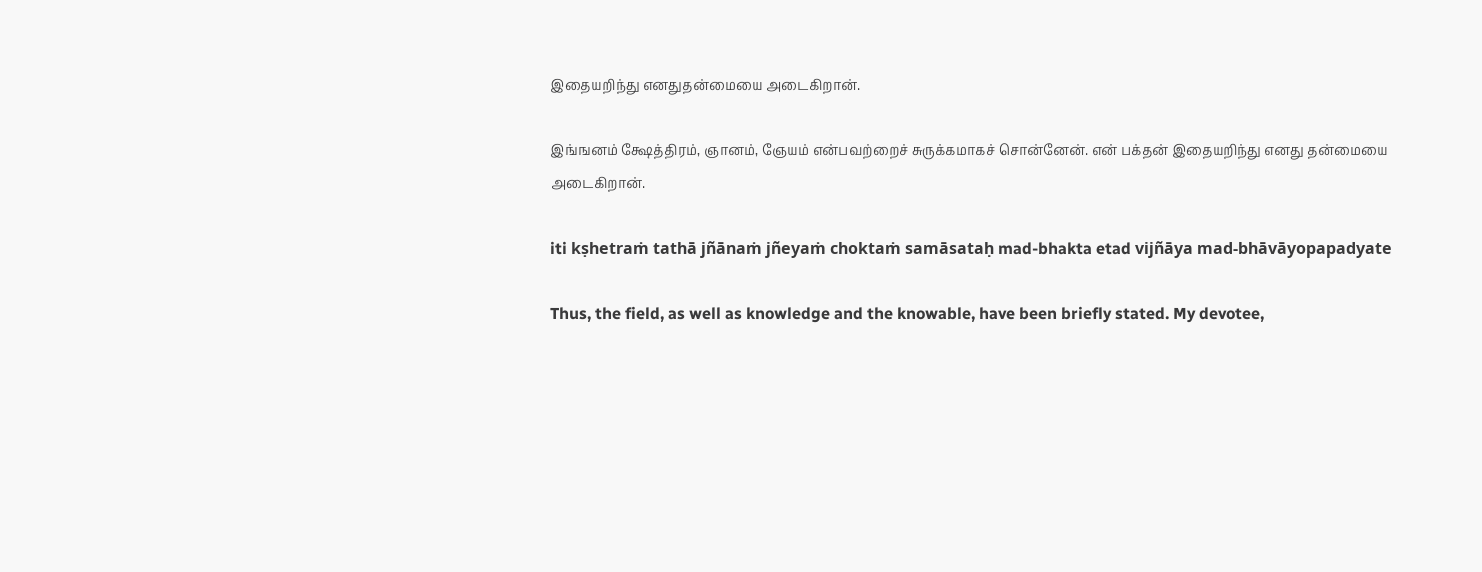இதையறிந்து எனதுதன்மையை அடைகிறான்.

இங்ஙனம் க்ஷேத்திரம், ஞானம், ஞேயம் என்பவற்றைச் சுருக்கமாகச் சொன்னேன். என் பக்தன் இதையறிந்து எனது தன்மையை அடைகிறான்.

iti kṣhetraṁ tathā jñānaṁ jñeyaṁ choktaṁ samāsataḥ mad-bhakta etad vijñāya mad-bhāvāyopapadyate

Thus, the field, as well as knowledge and the knowable, have been briefly stated. My devotee,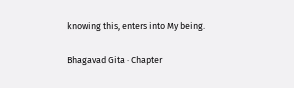knowing this, enters into My being.

Bhagavad Gita · Chapter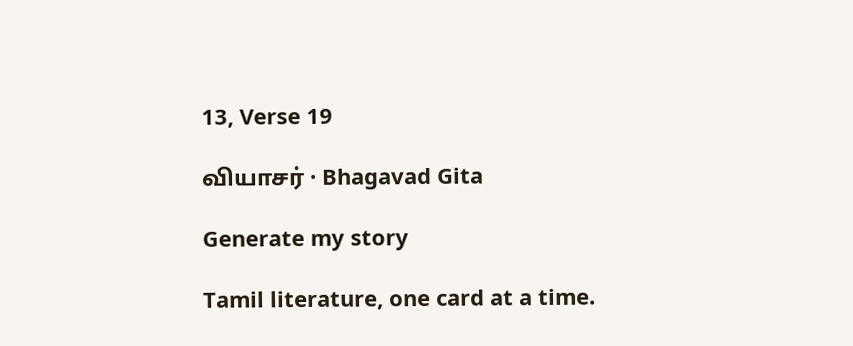13, Verse 19

வியாசர் · Bhagavad Gita

Generate my story

Tamil literature, one card at a time.